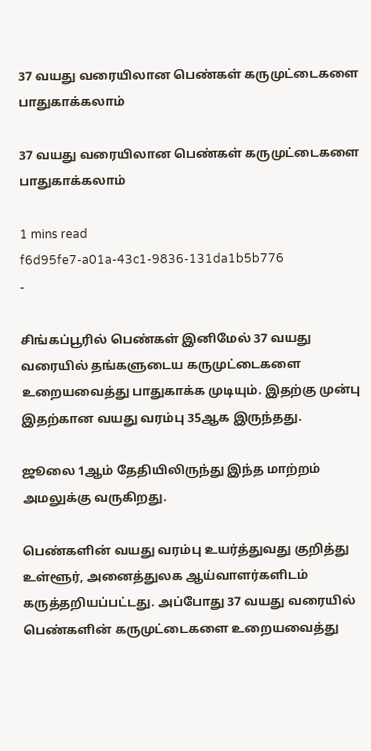37 வயது வரையிலான பெண்கள் கருமுட்டைகளை பாதுகாக்கலாம்

37 வயது வரையிலான பெண்கள் கருமுட்டைகளை பாதுகாக்கலாம்

1 mins read
f6d95fe7-a01a-43c1-9836-131da1b5b776
-

சிங்கப்பூரில் பெண்கள் இனிமேல் 37 வயது வரையில் தங்களுடைய கருமுட்டைகளை உறையவைத்து பாதுகாக்க முடியும். இதற்கு முன்பு இதற்கான வயது வரம்பு 35ஆக இருந்தது.

ஜூலை 1ஆம் தேதியிலிருந்து இந்த மாற்றம் அமலுக்கு வருகிறது.

பெண்களின் வயது வரம்பு உயர்த்துவது குறித்து உள்ளூர், அனைத்துலக ஆய்வாளர்களிடம் கருத்தறியப்பட்டது. அப்போது 37 வயது வரையில் பெண்களின் கருமுட்டைகளை உறையவைத்து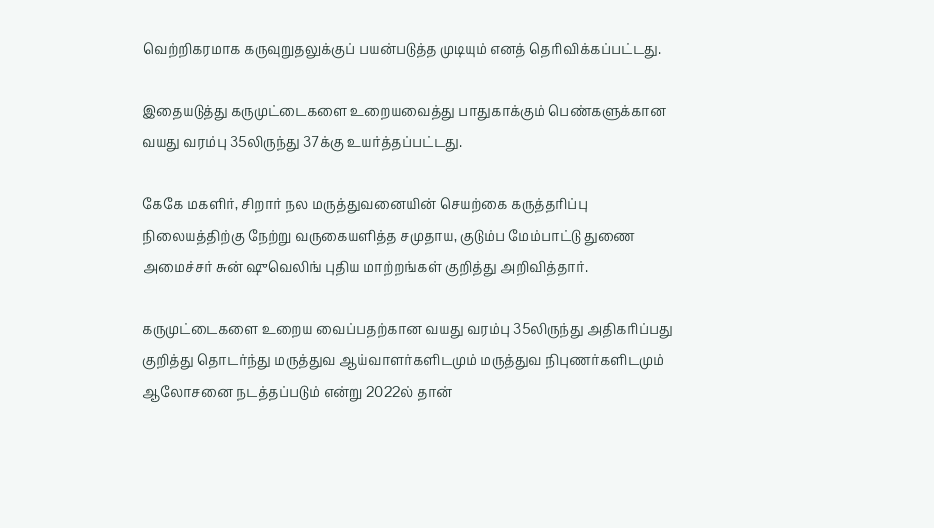வெற்றிகரமாக கருவுறுதலுக்குப் பயன்படுத்த முடியும் எனத் தெரிவிக்கப்பட்டது.

இதையடுத்து கருமுட்டைகளை உறையவைத்து பாதுகாக்கும் பெண்களுக்கான வயது வரம்பு 35லிருந்து 37க்கு உயர்த்தப்பட்டது.

கேகே மகளிர், சிறார் நல மருத்துவனையின் செயற்கை கருத்தரிப்பு நிலையத்திற்கு நேற்று வருகையளித்த சமுதாய, குடும்ப மேம்பாட்டு துணை அமைச்சர் சுன் ஷுவெலிங் புதிய மாற்றங்கள் குறித்து அறிவித்தார்.

கருமுட்டைகளை உறைய வைப்பதற்கான வயது வரம்பு 35லிருந்து அதிகரிப்பது குறித்து தொடர்ந்து மருத்துவ ஆய்வாளர்களிடமும் மருத்துவ நிபுணர்களிடமும் ஆலோசனை நடத்தப்படும் என்று 2022ல் தான்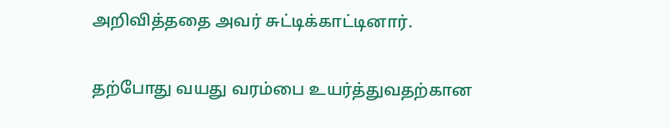அறிவித்ததை அவர் சுட்டிக்காட்டினார்.

தற்போது வயது வரம்பை உயர்த்துவதற்கான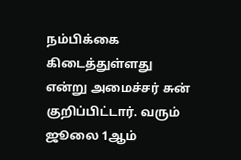நம்பிக்கை கிடைத்துள்ளது என்று அமைச்சர் சுன் குறிப்பிட்டார். வரும் ஜூலை 1ஆம்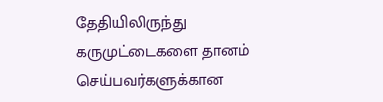தேதியிலிருந்து கருமுட்டைகளை தானம் செய்பவர்களுக்கான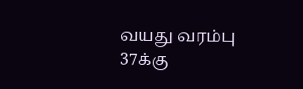வயது வரம்பு 37க்கு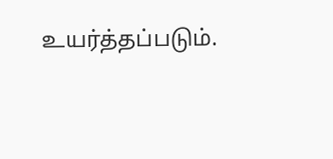உயர்த்தப்படும்.